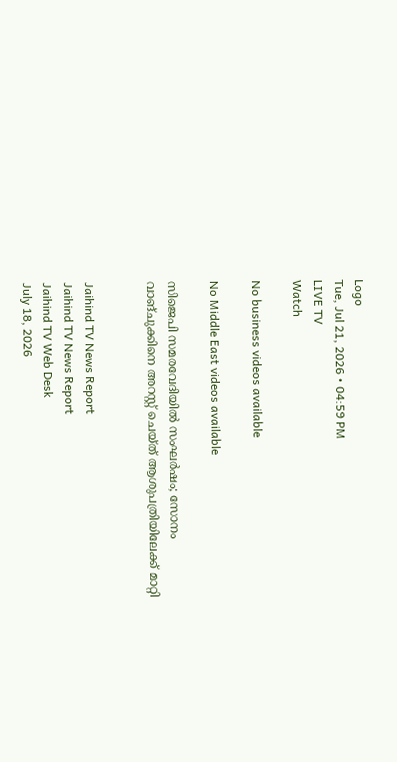Logo
Tue, Jul 21, 2026 • 04:59 PM
LIVE TV
Watch

No business videos available

No Middle East videos available

സിജെപി സമരവേദിയില്‍ സംഘര്‍ഷം; സോനം വാങ്ചുക്കിനെ അറസ്റ്റ് ചെയ്ത് ആശുപത്രിയിലേക്ക് മാറ്റി


Jaihind TV News Report
Jaihind TV News Report
Jaihind TV Web Desk
July 18, 2026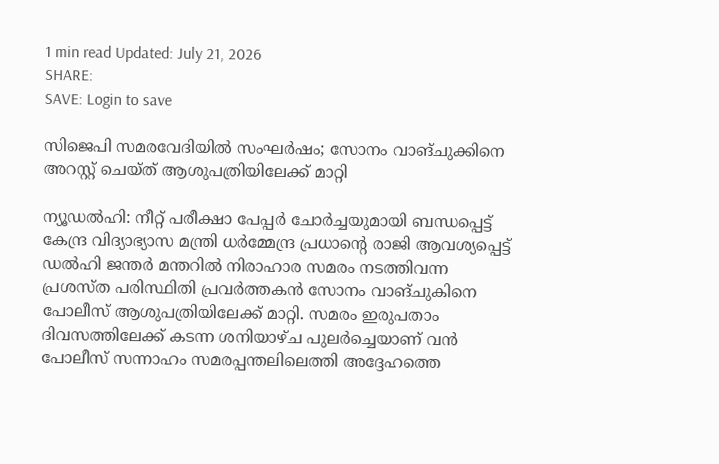1 min read Updated: July 21, 2026
SHARE:
SAVE: Login to save

സിജെപി സമരവേദിയില്‍ സംഘര്‍ഷം; സോനം വാങ്ചുക്കിനെ അറസ്റ്റ് ചെയ്ത് ആശുപത്രിയിലേക്ക് മാറ്റി

ന്യൂഡല്‍ഹി: നീറ്റ് പരീക്ഷാ പേപ്പര്‍ ചോര്‍ച്ചയുമായി ബന്ധപ്പെട്ട് കേന്ദ്ര വിദ്യാഭ്യാസ മന്ത്രി ധര്‍മ്മേന്ദ്ര പ്രധാന്റെ രാജി ആവശ്യപ്പെട്ട് ഡല്‍ഹി ജന്തര്‍ മന്തറില്‍ നിരാഹാര സമരം നടത്തിവന്ന പ്രശസ്ത പരിസ്ഥിതി പ്രവര്‍ത്തകന്‍ സോനം വാങ്ചുകിനെ പോലീസ് ആശുപത്രിയിലേക്ക് മാറ്റി. സമരം ഇരുപതാം ദിവസത്തിലേക്ക് കടന്ന ശനിയാഴ്ച പുലര്‍ച്ചെയാണ് വന്‍ പോലീസ് സന്നാഹം സമരപ്പന്തലിലെത്തി അദ്ദേഹത്തെ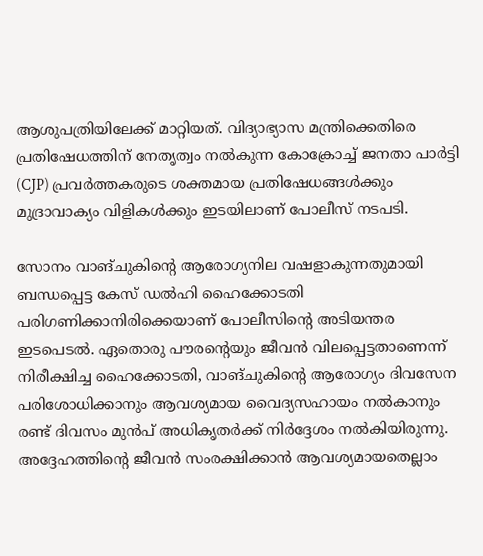ആശുപത്രിയിലേക്ക് മാറ്റിയത്. വിദ്യാഭ്യാസ മന്ത്രിക്കെതിരെ പ്രതിഷേധത്തിന് നേതൃത്വം നല്‍കുന്ന കോക്രോച്ച് ജനതാ പാര്‍ട്ടി (CJP) പ്രവര്‍ത്തകരുടെ ശക്തമായ പ്രതിഷേധങ്ങള്‍ക്കും മുദ്രാവാക്യം വിളികള്‍ക്കും ഇടയിലാണ് പോലീസ് നടപടി.

സോനം വാങ്ചുകിന്റെ ആരോഗ്യനില വഷളാകുന്നതുമായി ബന്ധപ്പെട്ട കേസ് ഡല്‍ഹി ഹൈക്കോടതി പരിഗണിക്കാനിരിക്കെയാണ് പോലീസിന്റെ അടിയന്തര ഇടപെടല്‍. ഏതൊരു പൗരന്റെയും ജീവന്‍ വിലപ്പെട്ടതാണെന്ന് നിരീക്ഷിച്ച ഹൈക്കോടതി, വാങ്ചുകിന്റെ ആരോഗ്യം ദിവസേന പരിശോധിക്കാനും ആവശ്യമായ വൈദ്യസഹായം നല്‍കാനും രണ്ട് ദിവസം മുന്‍പ് അധികൃതര്‍ക്ക് നിര്‍ദ്ദേശം നല്‍കിയിരുന്നു. അദ്ദേഹത്തിന്റെ ജീവന്‍ സംരക്ഷിക്കാന്‍ ആവശ്യമായതെല്ലാം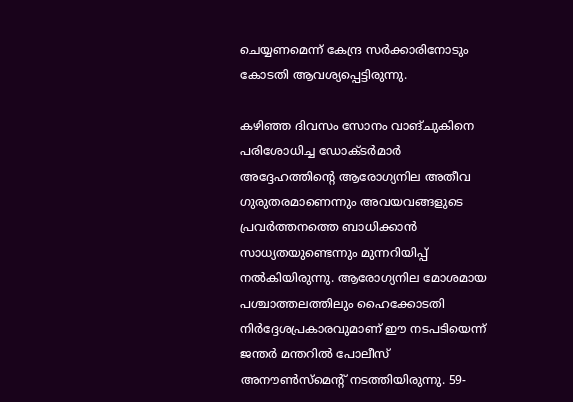ചെയ്യണമെന്ന് കേന്ദ്ര സര്‍ക്കാരിനോടും കോടതി ആവശ്യപ്പെട്ടിരുന്നു.

കഴിഞ്ഞ ദിവസം സോനം വാങ്ചുകിനെ പരിശോധിച്ച ഡോക്ടര്‍മാര്‍ അദ്ദേഹത്തിന്റെ ആരോഗ്യനില അതീവ ഗുരുതരമാണെന്നും അവയവങ്ങളുടെ പ്രവര്‍ത്തനത്തെ ബാധിക്കാന്‍ സാധ്യതയുണ്ടെന്നും മുന്നറിയിപ്പ് നല്‍കിയിരുന്നു. ആരോഗ്യനില മോശമായ പശ്ചാത്തലത്തിലും ഹൈക്കോടതി നിര്‍ദ്ദേശപ്രകാരവുമാണ് ഈ നടപടിയെന്ന് ജന്തര്‍ മന്തറില്‍ പോലീസ് അനൗണ്‍സ്‌മെന്റ് നടത്തിയിരുന്നു. 59-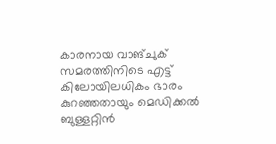കാരനായ വാങ്ചുക് സമരത്തിനിടെ എട്ട് കിലോയിലധികം ഭാരം കുറഞ്ഞതായും മെഡിക്കല്‍ ബുള്ളറ്റിന്‍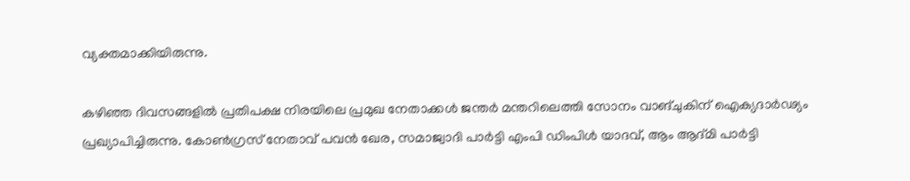വ്യക്തമാക്കിയിരുന്നു.

കഴിഞ്ഞ ദിവസങ്ങളില്‍ പ്രതിപക്ഷ നിരയിലെ പ്രമുഖ നേതാക്കള്‍ ജന്തര്‍ മന്തറിലെത്തി സോനം വാങ്ചുകിന് ഐക്യദാര്‍ഢ്യം പ്രഖ്യാപിച്ചിരുന്നു. കോണ്‍ഗ്രസ് നേതാവ് പവന്‍ ഖേര, സമാജ്വാദി പാര്‍ട്ടി എംപി ഡിംപിള്‍ യാദവ്, ആം ആദ്മി പാര്‍ട്ടി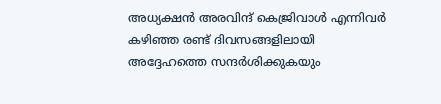അധ്യക്ഷന്‍ അരവിന്ദ് കെജ്രിവാള്‍ എന്നിവര്‍ കഴിഞ്ഞ രണ്ട് ദിവസങ്ങളിലായി അദ്ദേഹത്തെ സന്ദര്‍ശിക്കുകയും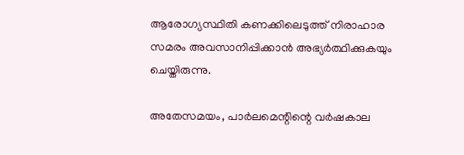ആരോഗ്യസ്ഥിതി കണക്കിലെടുത്ത് നിരാഹാര സമരം അവസാനിപ്പിക്കാന്‍ അഭ്യര്‍ത്ഥിക്കുകയും ചെയ്തിരുന്നു.

അതേസമയം, പാര്‍ലമെന്റിന്റെ വര്‍ഷകാല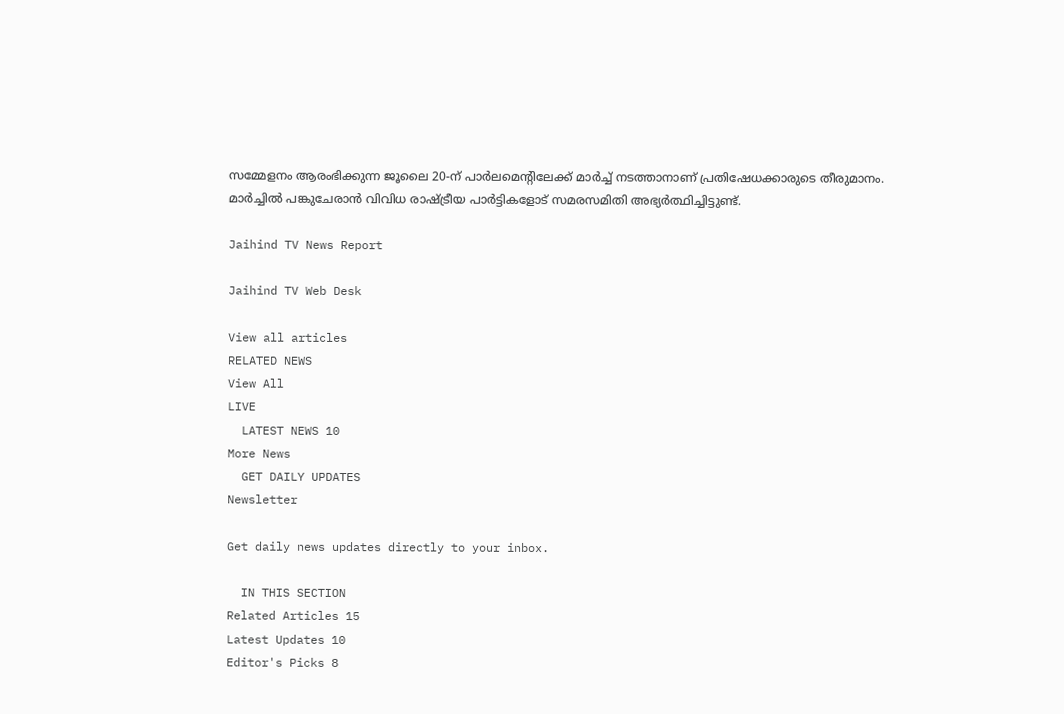സമ്മേളനം ആരംഭിക്കുന്ന ജൂലൈ 20-ന് പാര്‍ലമെന്റിലേക്ക് മാര്‍ച്ച് നടത്താനാണ് പ്രതിഷേധക്കാരുടെ തീരുമാനം. മാര്‍ച്ചില്‍ പങ്കുചേരാന്‍ വിവിധ രാഷ്ട്രീയ പാര്‍ട്ടികളോട് സമരസമിതി അഭ്യര്‍ത്ഥിച്ചിട്ടുണ്ട്.

Jaihind TV News Report

Jaihind TV Web Desk

View all articles
RELATED NEWS
View All
LIVE
  LATEST NEWS 10
More News
  GET DAILY UPDATES
Newsletter

Get daily news updates directly to your inbox.

  IN THIS SECTION
Related Articles 15
Latest Updates 10
Editor's Picks 8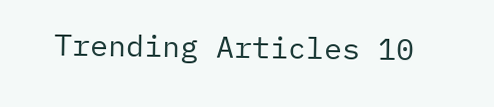Trending Articles 10